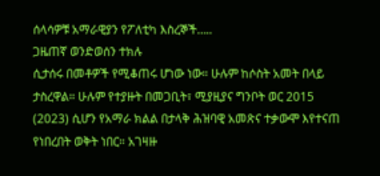ሰላሳዎቹ አማራዊያን የፖለቲካ እስረኞች…..
ጋዜጠኛ ወንድወሰን ተክሉ
ሲታሰሩ በመቶዎች የሚቆጠሩ ሆነው ነው። ሁሉም ከሶስት አመት በላይ ታስረዋል። ሁሉም የተያዙት በመጋቢት፣ ሚያዚያና ግንቦት ወር 2015 (2023) ሲሆን የአማራ ክልል በታላቅ ሕዝባዊ አመጽና ተቃውሞ እየተናጠ የነበረበት ወቅት ነበር። አገዛዙ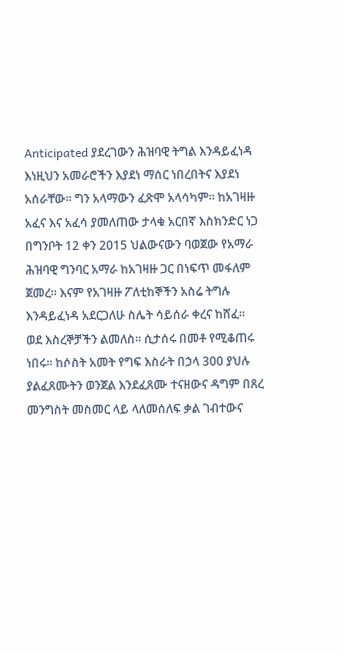Anticipated ያደረገውን ሕዝባዊ ትግል እንዳይፈነዳ እነዚህን አመራሮችን እያደነ ማሰር ነበረበትና እያደነ አሰራቸው። ግን አላማውን ፈጽሞ አላሳካም። ከአገዛዙ አፈና እና አፈሳ ያመለጠው ታላቁ አርበኛ እስክንድር ነጋ በግንቦት 12 ቀን 2015 ህልውናውን ባወጀው የአማራ ሕዝባዊ ግንባር አማራ ከአገዛዙ ጋር በነፍጥ መፋለም ጀመረ። እናም የአገዛዙ ፖለቲከኞችን አስሬ ትግሉ እንዳይፈነዳ አደርጋለሁ ስሌት ሳይሰራ ቀረና ከሸፈ።
ወደ እስረኞቻችን ልመለስ። ሲታሰሩ በመቶ የሚቆጠሩ ነበሩ። ከሶስት አመት የግፍ እስራት በኃላ 300 ያህሉ ያልፈጸሙትን ወንጀል እንደፈጸሙ ተናዘውና ዳግም በጸረ መንግስት መስመር ላይ ላለመሰለፍ ቃል ገብተውና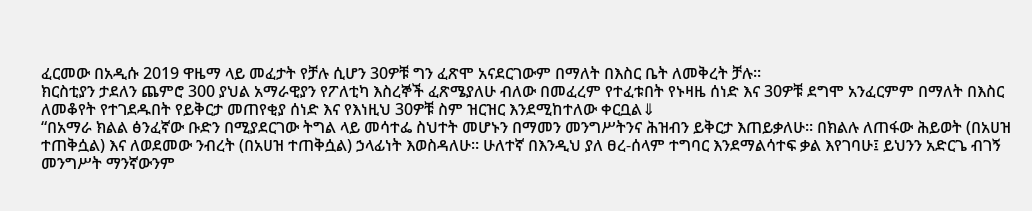ፈርመው በአዲሱ 2019 ዋዜማ ላይ መፈታት የቻሉ ሲሆን 30ዎቹ ግን ፈጽሞ አናደርገውም በማለት በእስር ቤት ለመቅረት ቻሉ።
ክርስቲያን ታደለን ጨምሮ 300 ያህል አማራዊያን የፖለቲካ እስረኞች ፈጽሜያለሁ ብለው በመፈረም የተፈቱበት የኑዛዜ ሰነድ እና 30ዎቹ ደግሞ አንፈርምም በማለት በእስር ለመቆየት የተገደዱበት የይቅርታ መጠየቂያ ሰነድ እና የእነዚህ 30ዎቹ ስም ዝርዝር እንደሚከተለው ቀርቧል⇓
“በአማራ ክልል ፅንፈኛው ቡድን በሚያደርገው ትግል ላይ መሳተፌ ስህተት መሆኑን በማመን መንግሥትንና ሕዝብን ይቅርታ እጠይቃለሁ። በክልሉ ለጠፋው ሕይወት (በአሀዝ ተጠቅሷል) እና ለወደመው ንብረት (በአሀዝ ተጠቅሷል) ኃላፊነት እወስዳለሁ። ሁለተኛ በእንዲህ ያለ ፀረ-ሰላም ተግባር እንደማልሳተፍ ቃል እየገባሁ፤ ይህንን አድርጌ ብገኝ መንግሥት ማንኛውንም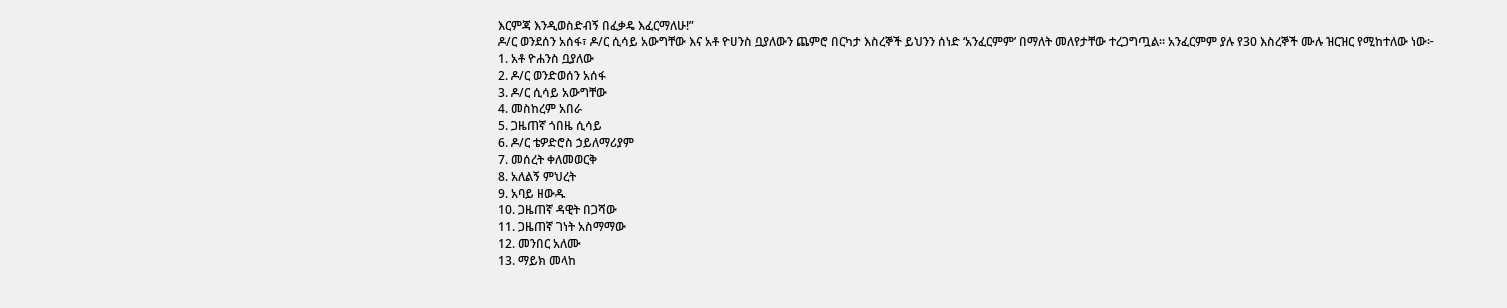እርምጃ እንዲወስድብኝ በፈቃዴ እፈርማለሁ!”
ዶ/ር ወንደሰን አሰፋ፣ ዶ/ር ሲሳይ አውግቸው እና አቶ ዮሀንስ ቧያለውን ጨምሮ በርካታ እስረኞች ይህንን ሰነድ ‘አንፈርምም’ በማለት መለየታቸው ተረጋግጧል። አንፈርምም ያሉ የ30 እስረኞች ሙሉ ዝርዝር የሚከተለው ነው፦
1. አቶ ዮሐንስ ቧያለው
2. ዶ/ር ወንድወሰን አሰፋ
3. ዶ/ር ሲሳይ አውግቸው
4. መስከረም አበራ
5. ጋዜጠኛ ጎበዜ ሲሳይ
6. ዶ/ር ቴዎድሮስ ኃይለማሪያም
7. መሰረት ቀለመወርቅ
8. አለልኝ ምህረት
9. አባይ ዘውዱ
10. ጋዜጠኛ ዳዊት በጋሻው
11. ጋዜጠኛ ገነት አስማማው
12. መንበር አለሙ
13. ማይክ መላከ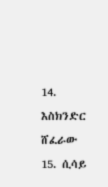14. እስክንድር ሸፈራው
15. ሲሳይ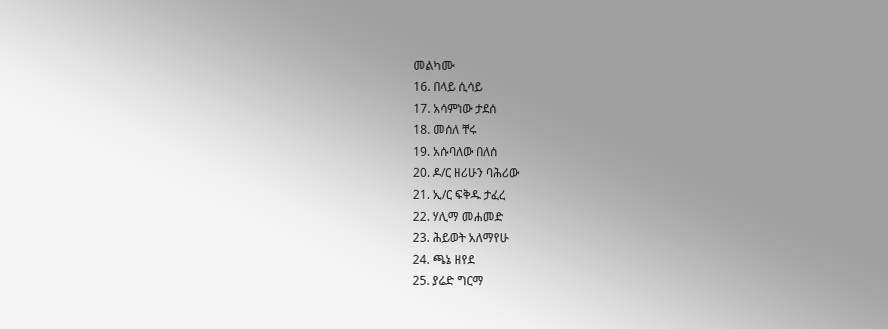መልካሙ
16. በላይ ሲሳይ
17. አሳምነው ታደሰ
18. መሰለ ቸሩ
19. አሱባለው በለሰ
20. ዶ/ር ዘሪሁን ባሕሪው
21. ኢ/ር ፍቅዱ ታፈረ
22. ሃሊማ መሐመድ
23. ሕይወት አለማየሁ
24. ጫኔ ዘየደ
25. ያሬድ ግርማ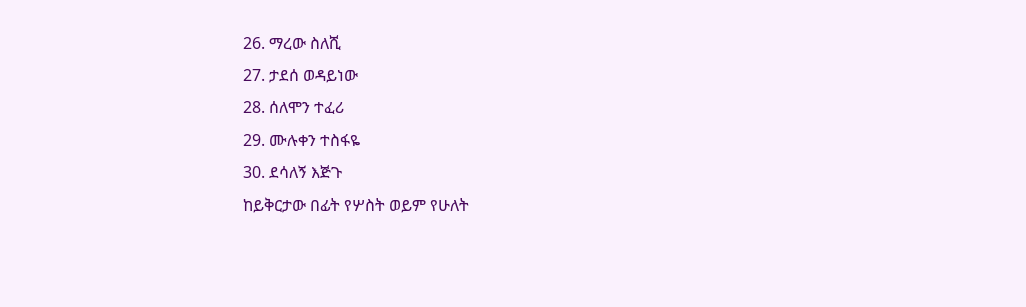26. ማረው ስለሺ
27. ታደሰ ወዳይነው
28. ሰለሞን ተፈሪ
29. ሙሉቀን ተስፋዬ
30. ደሳለኝ እጅጉ
ከይቅርታው በፊት የሦስት ወይም የሁለት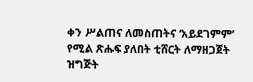ቀን ሥልጠና ለመስጠትና ‘አይደገምም’ የሚል ጽሑፍ ያለበት ቲሸርት ለማዘጋጀት ዝግጅት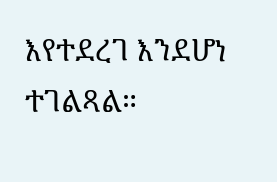እየተደረገ እንደሆነ ተገልጻል።